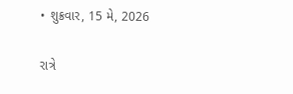• શુક્રવાર, 15 મે, 2026

રાત્રે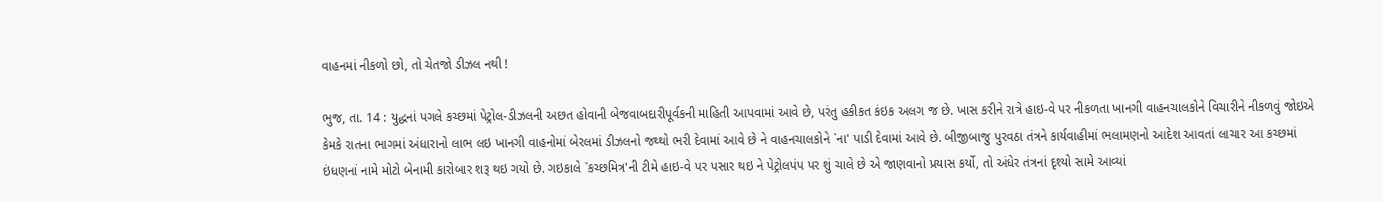વાહનમાં નીકળો છો, તો ચેતજો ડીઝલ નથી !

ભુજ, તા. 14 : યુદ્ધનાં પગલે કચ્છમાં પેટ્રોલ-ડીઝલની અછત હોવાની બેજવાબદારીપૂર્વકની માહિતી આપવામાં આવે છે, પરંતુ હકીકત કંઇક અલગ જ છે. ખાસ કરીને રાત્રે હાઇ-વે પર નીકળતા ખાનગી વાહનચાલકોને વિચારીને નીકળવું જોઇએ કેમકે રાતના ભાગમાં અંધારાનો લાભ લઇ ખાનગી વાહનોમાં બેરલમાં ડીઝલનો જથ્થો ભરી દેવામાં આવે છે ને વાહનચાલકોને `ના' પાડી દેવામાં આવે છે. બીજીબાજુ પુરવઠા તંત્રને કાર્યવાહીમાં ભલામણનો આદેશ આવતાં લાચાર આ કચ્છમાં ઇંધણનાં નામે મોટો બેનામી કારોબાર શરૂ થઇ ગયો છે. ગઇકાલે `કચ્છમિત્ર'ની ટીમે હાઇ-વે પર પસાર થઇ ને પેટ્રોલપંપ પર શું ચાલે છે એ જાણવાનો પ્રયાસ કર્યો, તો અંધેર તંત્રનાં દૃશ્યો સામે આવ્યાં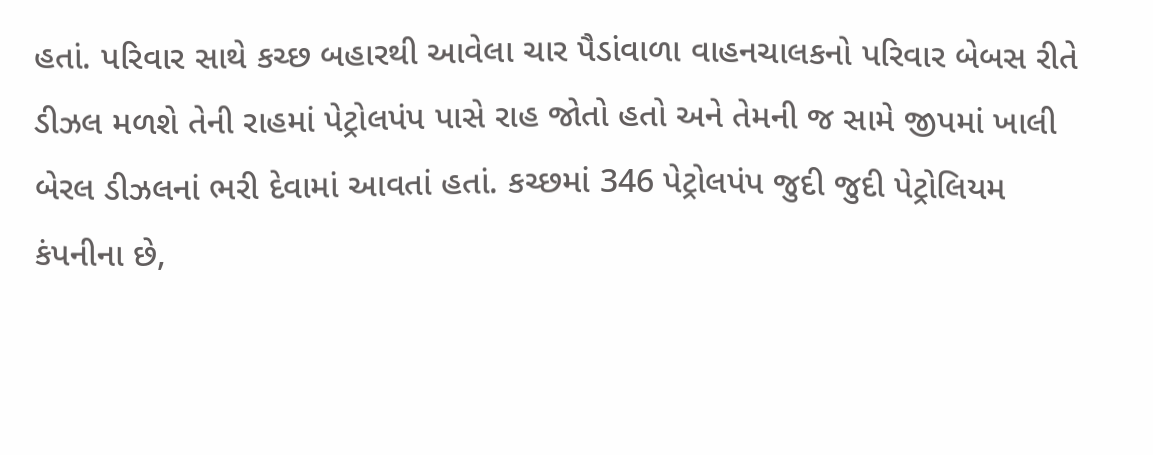હતાં. પરિવાર સાથે કચ્છ બહારથી આવેલા ચાર પૈડાંવાળા વાહનચાલકનો પરિવાર બેબસ રીતે ડીઝલ મળશે તેની રાહમાં પેટ્રોલપંપ પાસે રાહ જોતો હતો અને તેમની જ સામે જીપમાં ખાલી બેરલ ડીઝલનાં ભરી દેવામાં આવતાં હતાં. કચ્છમાં 346 પેટ્રોલપંપ જુદી જુદી પેટ્રોલિયમ કંપનીના છે,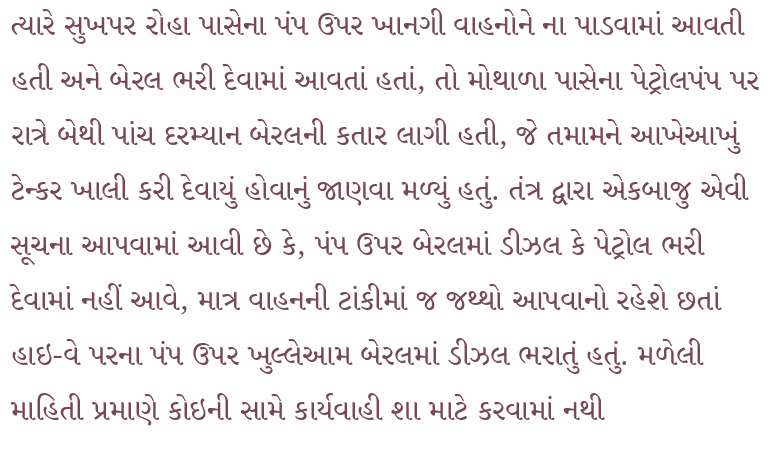ત્યારે સુખપર રોહા પાસેના પંપ ઉપર ખાનગી વાહનોને ના પાડવામાં આવતી હતી અને બેરલ ભરી દેવામાં આવતાં હતાં, તો મોથાળા પાસેના પેટ્રોલપંપ પર રાત્રે બેથી પાંચ દરમ્યાન બેરલની કતાર લાગી હતી, જે તમામને આખેઆખું ટેન્કર ખાલી કરી દેવાયું હોવાનું જાણવા મળ્યું હતું. તંત્ર દ્વારા એકબાજુ એવી સૂચના આપવામાં આવી છે કે, પંપ ઉપર બેરલમાં ડીઝલ કે પેટ્રોલ ભરી દેવામાં નહીં આવે, માત્ર વાહનની ટાંકીમાં જ જથ્થો આપવાનો રહેશે છતાં હાઇ-વે પરના પંપ ઉપર ખુલ્લેઆમ બેરલમાં ડીઝલ ભરાતું હતું. મળેલી માહિતી પ્રમાણે કોઇની સામે કાર્યવાહી શા માટે કરવામાં નથી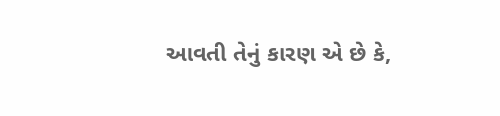આવતી તેનું કારણ એ છે કે,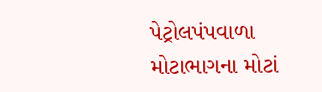પેટ્રોલપંપવાળા મોટાભાગના મોટાં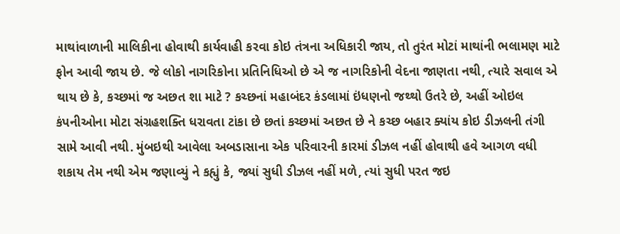માથાંવાળાની માલિકીના હોવાથી કાર્યવાહી કરવા કોઇ તંત્રના અધિકારી જાય, તો તુરંત મોટાં માથાંની ભલામણ માટે ફોન આવી જાય છે. જે લોકો નાગરિકોના પ્રતિનિધિઓ છે એ જ નાગરિકોની વેદના જાણતા નથી, ત્યારે સવાલ એ થાય છે કે, કચ્છમાં જ અછત શા માટે ? કચ્છનાં મહાબંદર કંડલામાં ઇંધણનો જથ્થો ઉતરે છે, અહીં ઓઇલ કંપનીઓના મોટા સંગ્રહશક્તિ ધરાવતા ટાંકા છે છતાં કચ્છમાં અછત છે ને કચ્છ બહાર ક્યાંય કોઇ ડીઝલની તંગી સામે આવી નથી. મુંબઇથી આવેલા અબડાસાના એક પરિવારની કારમાં ડીઝલ નહીં હોવાથી હવે આગળ વધી શકાય તેમ નથી એમ જણાવ્યું ને કહ્યું કે, જ્યાં સુધી ડીઝલ નહીં મળે, ત્યાં સુધી પરત જઇ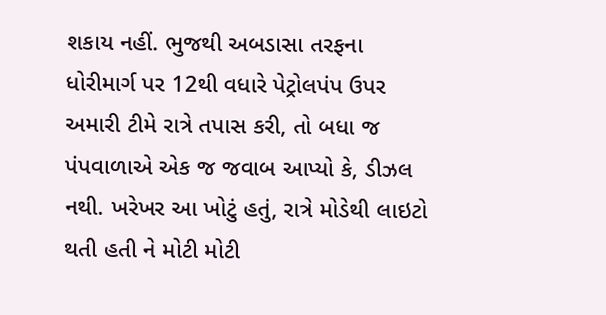શકાય નહીં. ભુજથી અબડાસા તરફના ધોરીમાર્ગ પર 12થી વધારે પેટ્રોલપંપ ઉપર અમારી ટીમે રાત્રે તપાસ કરી, તો બધા જ પંપવાળાએ એક જ જવાબ આપ્યો કે, ડીઝલ નથી. ખરેખર આ ખોટું હતું, રાત્રે મોડેથી લાઇટો થતી હતી ને મોટી મોટી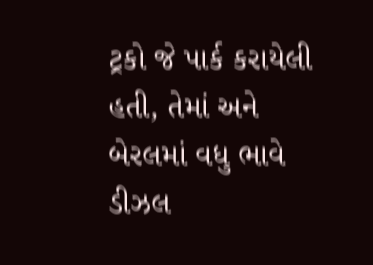ટ્રકો જે પાર્ક કરાયેલી હતી, તેમાં અને બેરલમાં વધુ ભાવે ડીઝલ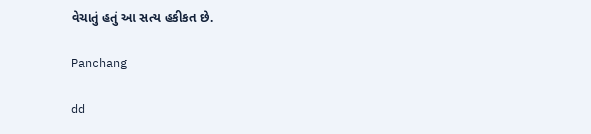વેચાતું હતું આ સત્ય હકીકત છે.

Panchang

dd